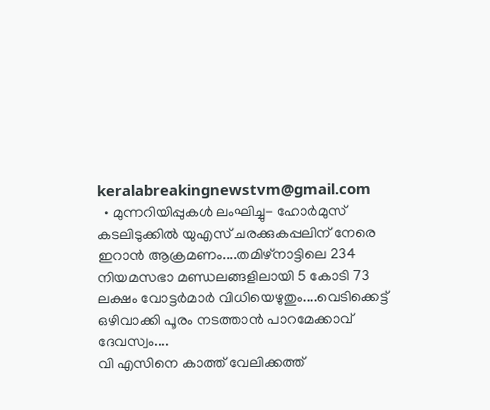keralabreakingnewstvm@gmail.com
  • മുന്നറിയിപ്പുകള്‍ ലംഘിച്ചു- ഹോര്‍മുസ് കടലിടുക്കില്‍ യുഎസ് ചരക്കുകപ്പലിന് നേരെ ഇറാന്‍ ആക്രമണം....തമിഴ്‌നാട്ടിലെ 234 നിയമസഭാ മണ്ഡലങ്ങളിലായി 5 കോടി 73 ലക്ഷം വോട്ടര്‍മാര്‍ വിധിയെഴുതും....വെടിക്കെട്ട് ഒഴിവാക്കി പൂരം നടത്താന്‍ പാറമേക്കാവ് ദേവസ്വം....
വി എസിനെ കാത്ത് വേലിക്കത്ത്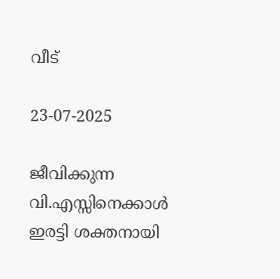വീട്

23-07-2025

ജീവിക്കുന്ന വി.എസ്സിനെക്കാള്‍ ഇരട്ടി ശക്തനായി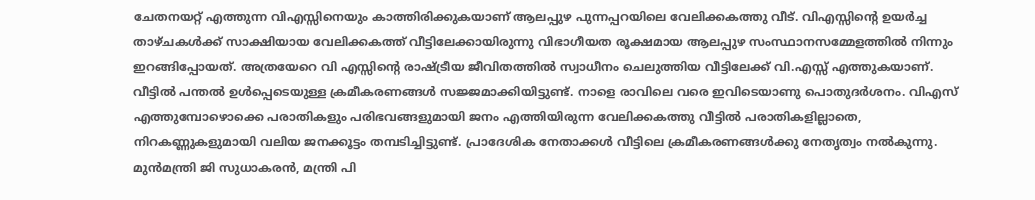ചേതനയറ്റ് എത്തുന്ന വിഎസ്സിനെയും കാത്തിരിക്കുകയാണ് ആലപ്പുഴ പുന്നപ്പറയിലെ വേലിക്കകത്തു വീട്. വിഎസ്സിന്റെ ഉയര്‍ച്ച താഴ്ചകള്‍ക്ക് സാക്ഷിയായ വേലിക്കകത്ത് വീട്ടിലേക്കായിരുന്നു വിഭാഗീയത രൂക്ഷമായ ആലപ്പുഴ സംസ്ഥാനസമ്മേളത്തില്‍ നിന്നും ഇറങ്ങിപ്പോയത്. അത്രയേറെ വി എസ്സിന്റെ രാഷ്ട്രീയ ജീവിതത്തില്‍ സ്വാധീനം ചെലുത്തിയ വീട്ടിലേക്ക് വി.എസ്സ് എത്തുകയാണ്. വീട്ടില്‍ പന്തല്‍ ഉള്‍പ്പെടെയുള്ള ക്രമീകരണങ്ങള്‍ സജ്ജമാക്കിയിട്ടുണ്ട്. നാളെ രാവിലെ വരെ ഇവിടെയാണു പൊതുദര്‍ശനം. വിഎസ് എത്തുമ്പോഴൊക്കെ പരാതികളും പരിഭവങ്ങളുമായി ജനം എത്തിയിരുന്ന വേലിക്കകത്തു വീട്ടില്‍ പരാതികളില്ലാതെ, നിറകണ്ണുകളുമായി വലിയ ജനക്കൂട്ടം തമ്പടിച്ചിട്ടുണ്ട്. പ്രാദേശിക നേതാക്കള്‍ വീട്ടിലെ ക്രമീകരണങ്ങള്‍ക്കു നേതൃത്വം നല്‍കുന്നു. മുന്‍മന്ത്രി ജി സുധാകരന്‍, മന്ത്രി പി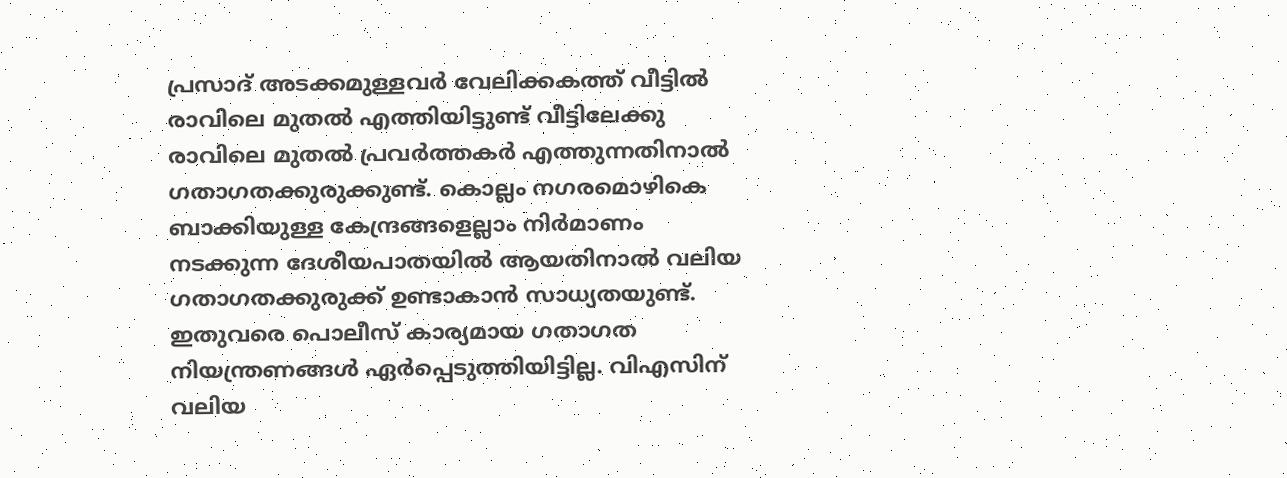പ്രസാദ് അടക്കമുള്ളവര്‍ വേലിക്കകത്ത് വീട്ടില്‍ രാവിലെ മുതല്‍ എത്തിയിട്ടുണ്ട് വീട്ടിലേക്കു രാവിലെ മുതല്‍ പ്രവര്‍ത്തകര്‍ എത്തുന്നതിനാല്‍ ഗതാഗതക്കുരുക്കുണ്ട്. കൊല്ലം നഗരമൊഴികെ ബാക്കിയുള്ള കേന്ദ്രങ്ങളെല്ലാം നിര്‍മാണം നടക്കുന്ന ദേശീയപാതയില്‍ ആയതിനാല്‍ വലിയ ഗതാഗതക്കുരുക്ക് ഉണ്ടാകാന്‍ സാധ്യതയുണ്ട്. ഇതുവരെ പൊലീസ് കാര്യമായ ഗതാഗത നിയന്ത്രണങ്ങള്‍ ഏര്‍പ്പെടുത്തിയിട്ടില്ല. വിഎസിന് വലിയ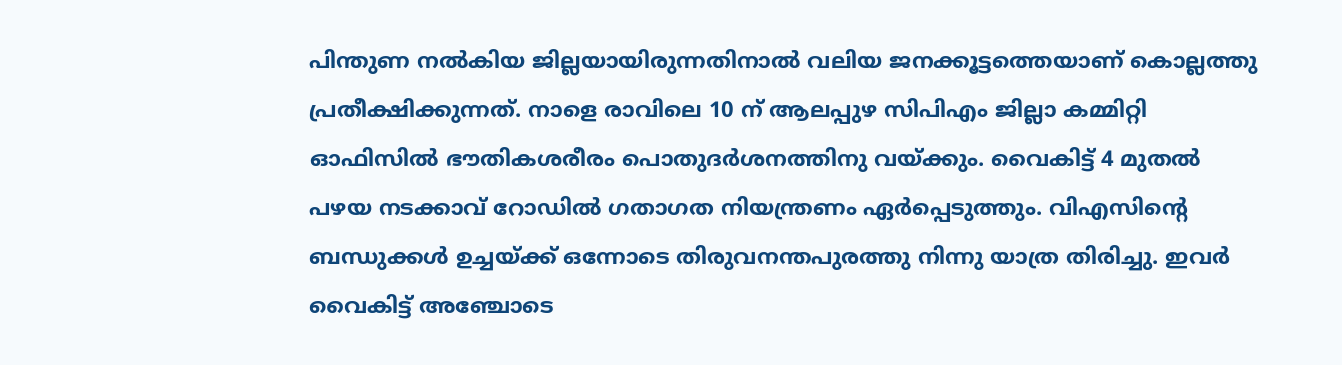പിന്തുണ നല്‍കിയ ജില്ലയായിരുന്നതിനാല്‍ വലിയ ജനക്കൂട്ടത്തെയാണ് കൊല്ലത്തു പ്രതീക്ഷിക്കുന്നത്. നാളെ രാവിലെ 10 ന് ആലപ്പുഴ സിപിഎം ജില്ലാ കമ്മിറ്റി ഓഫിസില്‍ ഭൗതികശരീരം പൊതുദര്‍ശനത്തിനു വയ്ക്കും. വൈകിട്ട് 4 മുതല്‍ പഴയ നടക്കാവ് റോഡില്‍ ഗതാഗത നിയന്ത്രണം ഏര്‍പ്പെടുത്തും. വിഎസിന്റെ ബന്ധുക്കള്‍ ഉച്ചയ്ക്ക് ഒന്നോടെ തിരുവനന്തപുരത്തു നിന്നു യാത്ര തിരിച്ചു. ഇവര്‍ വൈകിട്ട് അഞ്ചോടെ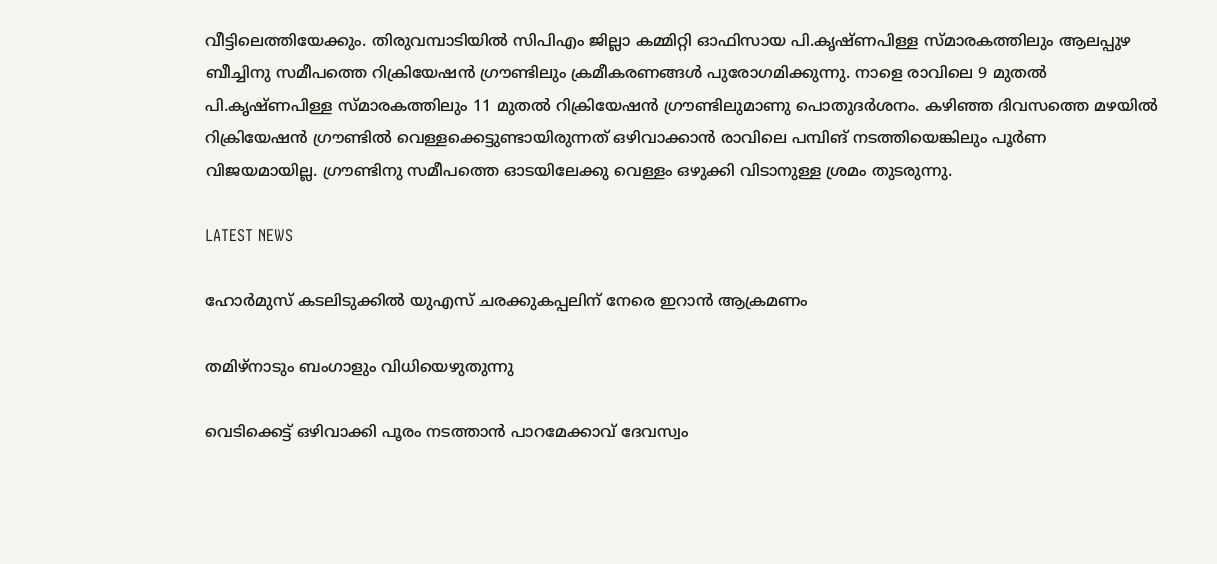വീട്ടിലെത്തിയേക്കും. തിരുവമ്പാടിയില്‍ സിപിഎം ജില്ലാ കമ്മിറ്റി ഓഫിസായ പി.കൃഷ്ണപിള്ള സ്മാരകത്തിലും ആലപ്പുഴ ബീച്ചിനു സമീപത്തെ റിക്രിയേഷന്‍ ഗ്രൗണ്ടിലും ക്രമീകരണങ്ങള്‍ പുരോഗമിക്കുന്നു. നാളെ രാവിലെ 9 മുതല്‍ പി.കൃഷ്ണപിള്ള സ്മാരകത്തിലും 11 മുതല്‍ റിക്രിയേഷന്‍ ഗ്രൗണ്ടിലുമാണു പൊതുദര്‍ശനം. കഴിഞ്ഞ ദിവസത്തെ മഴയില്‍ റിക്രിയേഷന്‍ ഗ്രൗണ്ടില്‍ വെള്ളക്കെട്ടുണ്ടായിരുന്നത് ഒഴിവാക്കാന്‍ രാവിലെ പമ്പിങ് നടത്തിയെങ്കിലും പൂര്‍ണ വിജയമായില്ല. ഗ്രൗണ്ടിനു സമീപത്തെ ഓടയിലേക്കു വെള്ളം ഒഴുക്കി വിടാനുള്ള ശ്രമം തുടരുന്നു.

LATEST NEWS

ഹോര്‍മുസ് കടലിടുക്കില്‍ യുഎസ് ചരക്കുകപ്പലിന് നേരെ ഇറാന്‍ ആക്രമണം

തമിഴ്‌നാടും ബംഗാളും വിധിയെഴുതുന്നു

വെടിക്കെട്ട് ഒഴിവാക്കി പൂരം നടത്താന്‍ പാറമേക്കാവ് ദേവസ്വം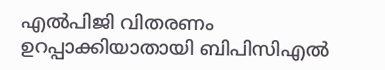എൽപിജി വിതരണം ഉറപ്പാക്കിയാതായി ബിപിസിഎൽ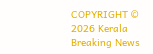COPYRIGHT © 2026 Kerala Breaking News